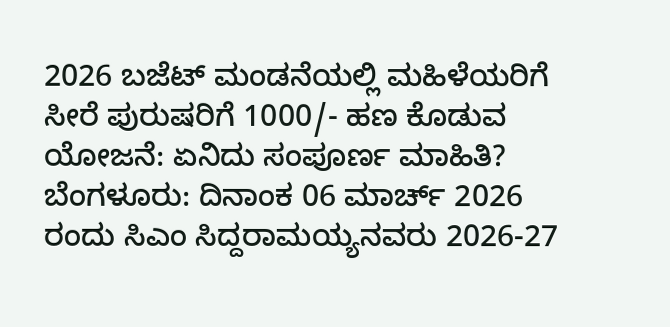2026 ಬಜೆಟ್ ಮಂಡನೆಯಲ್ಲಿ ಮಹಿಳೆಯರಿಗೆ ಸೀರೆ ಪುರುಷರಿಗೆ 1000/- ಹಣ ಕೊಡುವ ಯೋಜನೆ: ಏನಿದು ಸಂಪೂರ್ಣ ಮಾಹಿತಿ?
ಬೆಂಗಳೂರು: ದಿನಾಂಕ 06 ಮಾರ್ಚ್ 2026 ರಂದು ಸಿಎಂ ಸಿದ್ದರಾಮಯ್ಯನವರು 2026-27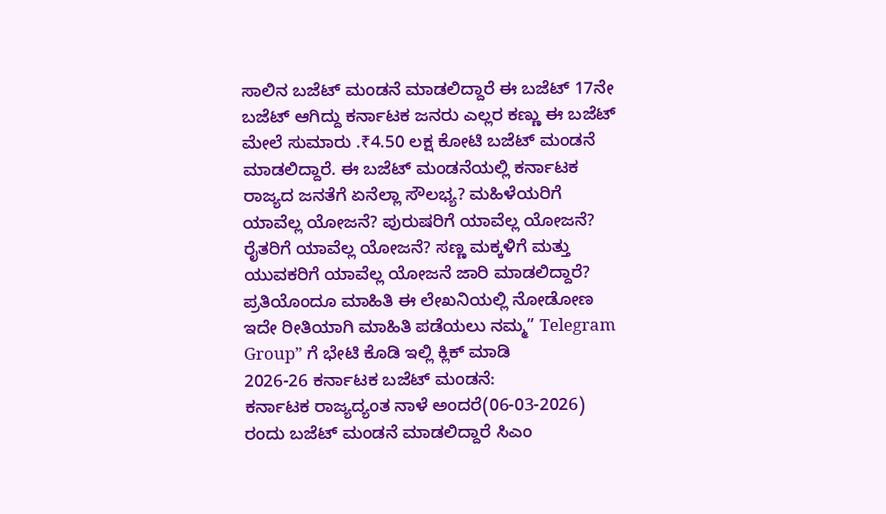ಸಾಲಿನ ಬಜೆಟ್ ಮಂಡನೆ ಮಾಡಲಿದ್ದಾರೆ ಈ ಬಜೆಟ್ 17ನೇ ಬಜೆಟ್ ಆಗಿದ್ದು ಕರ್ನಾಟಕ ಜನರು ಎಲ್ಲರ ಕಣ್ಣು ಈ ಬಜೆಟ್ ಮೇಲೆ ಸುಮಾರು .₹4.50 ಲಕ್ಷ ಕೋಟಿ ಬಜೆಟ್ ಮಂಡನೆ ಮಾಡಲಿದ್ದಾರೆ. ಈ ಬಜೆಟ್ ಮಂಡನೆಯಲ್ಲಿ ಕರ್ನಾಟಕ ರಾಜ್ಯದ ಜನತೆಗೆ ಏನೆಲ್ಲಾ ಸೌಲಭ್ಯ? ಮಹಿಳೆಯರಿಗೆ ಯಾವೆಲ್ಲ ಯೋಜನೆ? ಪುರುಷರಿಗೆ ಯಾವೆಲ್ಲ ಯೋಜನೆ? ರೈತರಿಗೆ ಯಾವೆಲ್ಲ ಯೋಜನೆ? ಸಣ್ಣ ಮಕ್ಕಳಿಗೆ ಮತ್ತು ಯುವಕರಿಗೆ ಯಾವೆಲ್ಲ ಯೋಜನೆ ಜಾರಿ ಮಾಡಲಿದ್ದಾರೆ? ಪ್ರತಿಯೊಂದೂ ಮಾಹಿತಿ ಈ ಲೇಖನಿಯಲ್ಲಿ ನೋಡೋಣ ಇದೇ ರೀತಿಯಾಗಿ ಮಾಹಿತಿ ಪಡೆಯಲು ನಮ್ಮ” Telegram Group” ಗೆ ಭೇಟಿ ಕೊಡಿ ಇಲ್ಲಿ ಕ್ಲಿಕ್ ಮಾಡಿ
2026-26 ಕರ್ನಾಟಕ ಬಜೆಟ್ ಮಂಡನೆ:
ಕರ್ನಾಟಕ ರಾಜ್ಯದ್ಯಂತ ನಾಳೆ ಅಂದರೆ(06-03-2026) ರಂದು ಬಜೆಟ್ ಮಂಡನೆ ಮಾಡಲಿದ್ದಾರೆ ಸಿಎಂ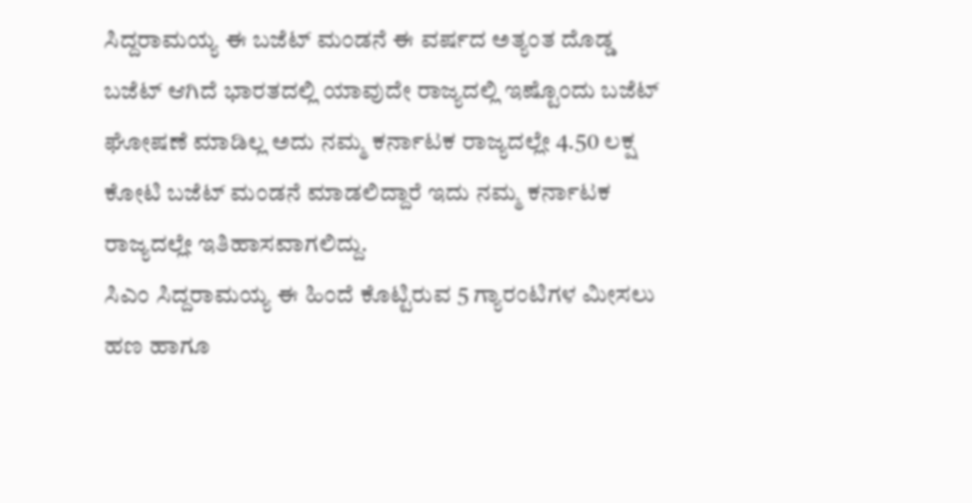ಸಿದ್ದರಾಮಯ್ಯ ಈ ಬಜೆಟ್ ಮಂಡನೆ ಈ ವರ್ಷದ ಅತ್ಯಂತ ದೊಡ್ಡ ಬಜೆಟ್ ಆಗಿದೆ ಭಾರತದಲ್ಲಿ ಯಾವುದೇ ರಾಜ್ಯದಲ್ಲಿ ಇಷ್ಟೊಂದು ಬಜೆಟ್ ಘೋಷಣೆ ಮಾಡಿಲ್ಲ ಅದು ನಮ್ಮ ಕರ್ನಾಟಕ ರಾಜ್ಯದಲ್ಲೇ 4.50 ಲಕ್ಷ ಕೋಟಿ ಬಜೆಟ್ ಮಂಡನೆ ಮಾಡಲಿದ್ದಾರೆ ಇದು ನಮ್ಮ ಕರ್ನಾಟಕ ರಾಜ್ಯದಲ್ಲೇ ಇತಿಹಾಸವಾಗಲಿದ್ದು.
ಸಿಎಂ ಸಿದ್ದರಾಮಯ್ಯ ಈ ಹಿಂದೆ ಕೊಟ್ಟಿರುವ 5 ಗ್ಯಾರಂಟಿಗಳ ಮೀಸಲು ಹಣ ಹಾಗೂ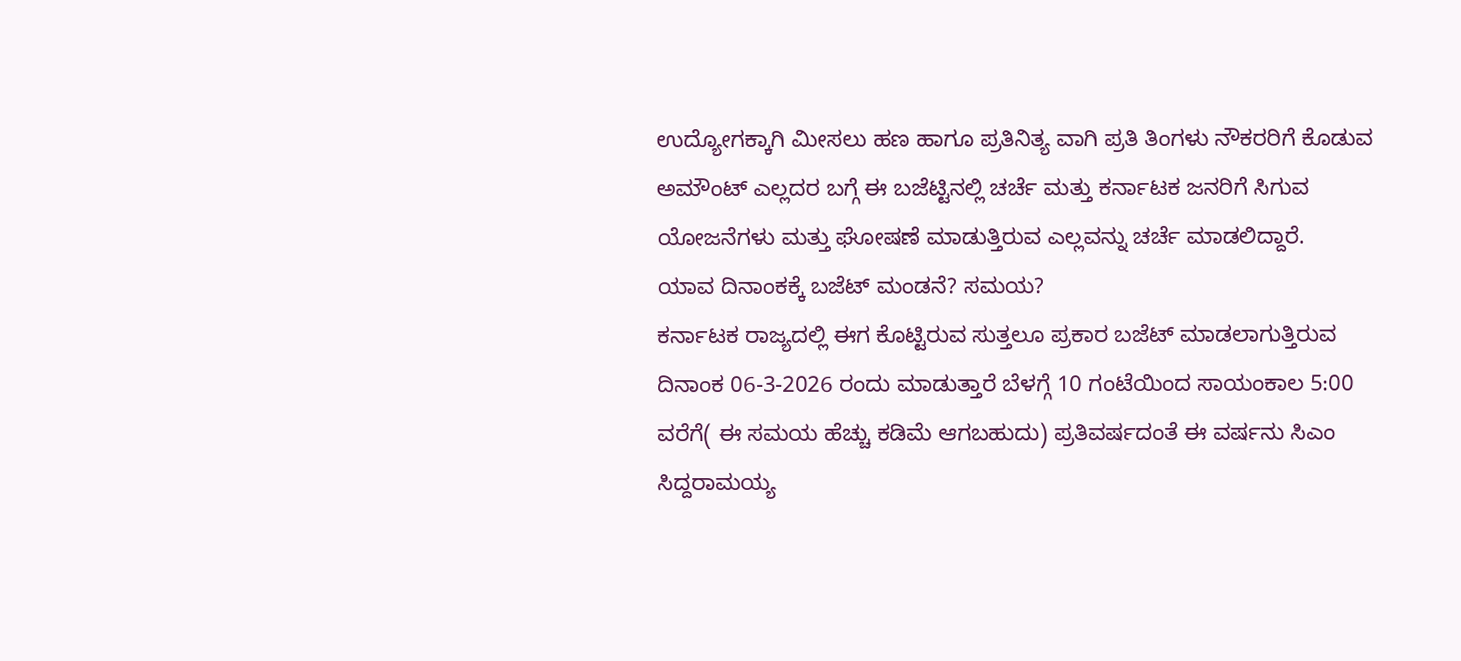ಉದ್ಯೋಗಕ್ಕಾಗಿ ಮೀಸಲು ಹಣ ಹಾಗೂ ಪ್ರತಿನಿತ್ಯ ವಾಗಿ ಪ್ರತಿ ತಿಂಗಳು ನೌಕರರಿಗೆ ಕೊಡುವ ಅಮೌಂಟ್ ಎಲ್ಲದರ ಬಗ್ಗೆ ಈ ಬಜೆಟ್ಟಿನಲ್ಲಿ ಚರ್ಚೆ ಮತ್ತು ಕರ್ನಾಟಕ ಜನರಿಗೆ ಸಿಗುವ ಯೋಜನೆಗಳು ಮತ್ತು ಘೋಷಣೆ ಮಾಡುತ್ತಿರುವ ಎಲ್ಲವನ್ನು ಚರ್ಚೆ ಮಾಡಲಿದ್ದಾರೆ.
ಯಾವ ದಿನಾಂಕಕ್ಕೆ ಬಜೆಟ್ ಮಂಡನೆ? ಸಮಯ?
ಕರ್ನಾಟಕ ರಾಜ್ಯದಲ್ಲಿ ಈಗ ಕೊಟ್ಟಿರುವ ಸುತ್ತಲೂ ಪ್ರಕಾರ ಬಜೆಟ್ ಮಾಡಲಾಗುತ್ತಿರುವ ದಿನಾಂಕ 06-3-2026 ರಂದು ಮಾಡುತ್ತಾರೆ ಬೆಳಗ್ಗೆ 10 ಗಂಟೆಯಿಂದ ಸಾಯಂಕಾಲ 5:00 ವರೆಗೆ( ಈ ಸಮಯ ಹೆಚ್ಚು ಕಡಿಮೆ ಆಗಬಹುದು) ಪ್ರತಿವರ್ಷದಂತೆ ಈ ವರ್ಷನು ಸಿಎಂ ಸಿದ್ದರಾಮಯ್ಯ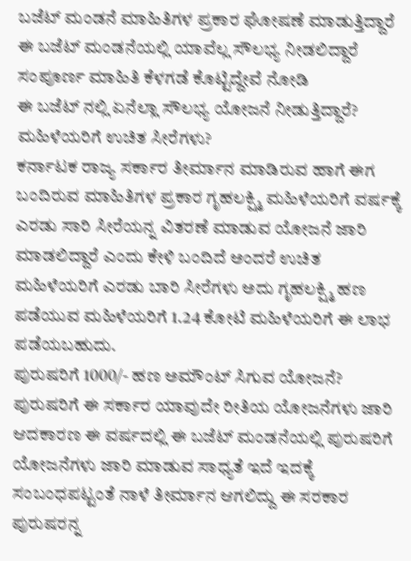ಬಜೆಟ್ ಮಂಡನೆ ಮಾಹಿತಿಗಳ ಪ್ರಕಾರ ಘೋಷಣೆ ಮಾಡುತ್ತಿದ್ದಾರೆ ಈ ಬಜೆಟ್ ಮಂಡನೆಯಲ್ಲಿ ಯಾವೆಲ್ಲ ಸೌಲಭ್ಯ ನೀಡಲಿದ್ದಾರೆ ಸಂಪೂರ್ಣ ಮಾಹಿತಿ ಕೆಳಗಡೆ ಕೊಟ್ಟಿದ್ದೇವೆ ನೋಡಿ
ಈ ಬಜೆಟ್ ನಲ್ಲಿ ಏನೆಲ್ಲಾ ಸೌಲಭ್ಯ ಯೋಜನೆ ನೀಡುತ್ತಿದ್ದಾರೆ?
ಮಹಿಳೆಯರಿಗೆ ಉಚಿತ ಸೀರೆಗಳು?
ಕರ್ನಾಟಕ ರಾಜ್ಯ ಸರ್ಕಾರ ತೀರ್ಮಾನ ಮಾಡಿರುವ ಹಾಗೆ ಈಗ ಬಂದಿರುವ ಮಾಹಿತಿಗಳ ಪ್ರಕಾರ ಗೃಹಲಕ್ಷ್ಮಿ ಮಹಿಳೆಯರಿಗೆ ವರ್ಷಕ್ಕೆ ಎರಡು ಸಾರಿ ಸೀರೆಯನ್ನ ವಿತರಣೆ ಮಾಡುವ ಯೋಜನೆ ಜಾರಿ ಮಾಡಲಿದ್ದಾರೆ ಎಂದು ಕೇಳಿ ಬಂದಿದೆ ಅಂದರೆ ಉಚಿತ ಮಹಿಳೆಯರಿಗೆ ಎರಡು ಬಾರಿ ಸೀರೆಗಳು ಅದು ಗೃಹಲಕ್ಷ್ಮಿ ಹಣ ಪಡೆಯುವ ಮಹಿಳೆಯರಿಗೆ 1.24 ಕೋಟಿ ಮಹಿಳೆಯರಿಗೆ ಈ ಲಾಭ ಪಡೆಯಬಹುದು.
ಪುರುಷರಿಗೆ 1000/- ಹಣ ಅಮೌಂಟ್ ಸಿಗುವ ಯೋಜನೆ?
ಪುರುಷರಿಗೆ ಈ ಸರ್ಕಾರ ಯಾವುದೇ ರೀತಿಯ ಯೋಜನೆಗಳು ಜಾರಿ ಆದಕಾರಣ ಈ ವರ್ಷದಲ್ಲಿ ಈ ಬಜೆಟ್ ಮಂಡನೆಯಲ್ಲಿ ಪುರುಷರಿಗೆ ಯೋಜನೆಗಳು ಜಾರಿ ಮಾಡುವ ಸಾಧ್ಯತೆ ಇದೆ ಇದಕ್ಕೆ ಸಂಬಂಧಪಟ್ಟಂತೆ ನಾಳೆ ತೀರ್ಮಾನ ಆಗಲಿದ್ದು ಈ ಸರಕಾರ ಪುರುಷರನ್ನ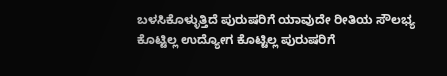ಬಳಸಿಕೊಳ್ಳುತ್ತಿದೆ ಪುರುಷರಿಗೆ ಯಾವುದೇ ರೀತಿಯ ಸೌಲಭ್ಯ ಕೊಟ್ಟಿಲ್ಲ ಉದ್ಯೋಗ ಕೊಟ್ಟಿಲ್ಲ ಪುರುಷರಿಗೆ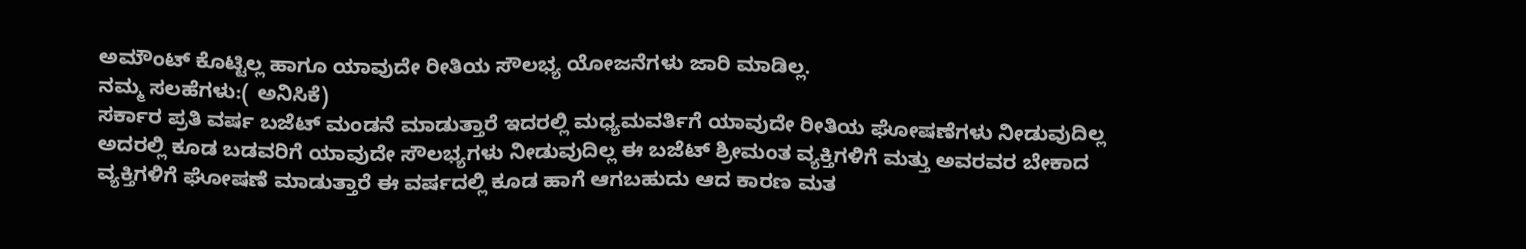ಅಮೌಂಟ್ ಕೊಟ್ಟಿಲ್ಲ ಹಾಗೂ ಯಾವುದೇ ರೀತಿಯ ಸೌಲಭ್ಯ ಯೋಜನೆಗಳು ಜಾರಿ ಮಾಡಿಲ್ಲ.
ನಮ್ಮ ಸಲಹೆಗಳು:( ಅನಿಸಿಕೆ)
ಸರ್ಕಾರ ಪ್ರತಿ ವರ್ಷ ಬಜೆಟ್ ಮಂಡನೆ ಮಾಡುತ್ತಾರೆ ಇದರಲ್ಲಿ ಮಧ್ಯಮವರ್ತಿಗೆ ಯಾವುದೇ ರೀತಿಯ ಘೋಷಣೆಗಳು ನೀಡುವುದಿಲ್ಲ ಅದರಲ್ಲಿ ಕೂಡ ಬಡವರಿಗೆ ಯಾವುದೇ ಸೌಲಭ್ಯಗಳು ನೀಡುವುದಿಲ್ಲ ಈ ಬಜೆಟ್ ಶ್ರೀಮಂತ ವ್ಯಕ್ತಿಗಳಿಗೆ ಮತ್ತು ಅವರವರ ಬೇಕಾದ ವ್ಯಕ್ತಿಗಳಿಗೆ ಘೋಷಣೆ ಮಾಡುತ್ತಾರೆ ಈ ವರ್ಷದಲ್ಲಿ ಕೂಡ ಹಾಗೆ ಆಗಬಹುದು ಆದ ಕಾರಣ ಮತ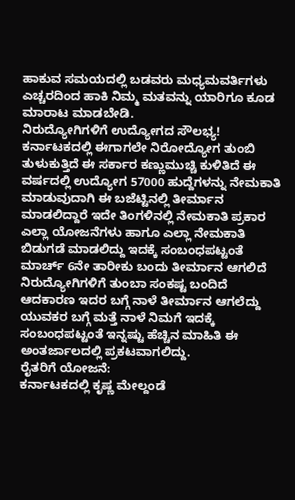ಹಾಕುವ ಸಮಯದಲ್ಲಿ ಬಡವರು ಮಧ್ಯಮವರ್ತಿಗಳು ಎಚ್ಚರದಿಂದ ಹಾಕಿ ನಿಮ್ಮ ಮತವನ್ನು ಯಾರಿಗೂ ಕೂಡ ಮಾರಾಟ ಮಾಡಬೇಡಿ.
ನಿರುದ್ಯೋಗಿಗಳಿಗೆ ಉದ್ಯೋಗದ ಸೌಲಭ್ಯ!
ಕರ್ನಾಟಕದಲ್ಲಿ ಈಗಾಗಲೇ ನಿರೋದ್ಯೋಗ ತುಂಬಿ ತುಳುಕುತ್ತಿದೆ ಈ ಸರ್ಕಾರ ಕಣ್ಣುಮುಚ್ಚಿ ಕುಳಿತಿದೆ ಈ ವರ್ಷದಲ್ಲಿ ಉದ್ಯೋಗ 57000 ಹುದ್ದೆಗಳನ್ನು ನೇಮಕಾತಿ ಮಾಡುವುದಾಗಿ ಈ ಬಜೆಟ್ಟಿನಲ್ಲಿ ತೀರ್ಮಾನ ಮಾಡಲಿದ್ದಾರೆ ಇದೇ ತಿಂಗಳಿನಲ್ಲಿ ನೇಮಕಾತಿ ಪ್ರಕಾರ ಎಲ್ಲಾ ಯೋಜನೆಗಳು ಹಾಗೂ ಎಲ್ಲಾ ನೇಮಕಾತಿ ಬಿಡುಗಡೆ ಮಾಡಲಿದ್ದು ಇದಕ್ಕೆ ಸಂಬಂಧಪಟ್ಟಂತೆ ಮಾರ್ಚ್ 6ನೇ ತಾರೀಕು ಬಂದು ತೀರ್ಮಾನ ಆಗಲಿದೆ ನಿರುದ್ಯೋಗಿಗಳಿಗೆ ತುಂಬಾ ಸಂಕಷ್ಟ ಬಂದಿದೆ ಆದಕಾರಣ ಇದರ ಬಗ್ಗೆ ನಾಳೆ ತೀರ್ಮಾನ ಆಗಲೆದ್ದು ಯುವಕರ ಬಗ್ಗೆ ಮತ್ತೆ ನಾಳೆ ನಿಮಗೆ ಇದಕ್ಕೆ ಸಂಬಂಧಪಟ್ಟಂತೆ ಇನ್ನಷ್ಟು ಹೆಚ್ಚಿನ ಮಾಹಿತಿ ಈ ಅಂತರ್ಜಾಲದಲ್ಲಿ ಪ್ರಕಟವಾಗಲಿದ್ದು.
ರೈತರಿಗೆ ಯೋಜನೆ:
ಕರ್ನಾಟಕದಲ್ಲಿ ಕೃಷ್ಣ ಮೇಲ್ದಂಡೆ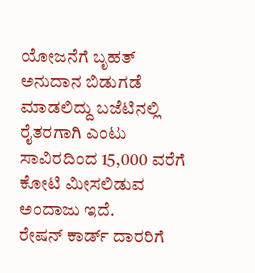ಯೋಜನೆಗೆ ಬೃಹತ್ ಅನುದಾನ ಬಿಡುಗಡೆ ಮಾಡಲಿದ್ದು ಬಜೆಟಿನಲ್ಲಿ ರೈತರಗಾಗಿ ಎಂಟು ಸಾವಿರದಿಂದ 15,000 ವರೆಗೆ ಕೋಟಿ ಮೀಸಲಿಡುವ ಅಂದಾಜು ಇದೆ.
ರೇಷನ್ ಕಾರ್ಡ್ ದಾರರಿಗೆ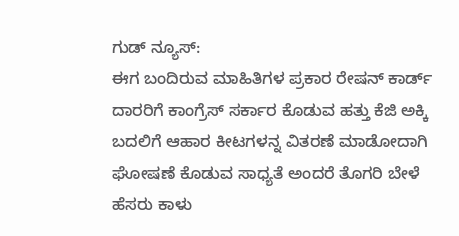ಗುಡ್ ನ್ಯೂಸ್:
ಈಗ ಬಂದಿರುವ ಮಾಹಿತಿಗಳ ಪ್ರಕಾರ ರೇಷನ್ ಕಾರ್ಡ್ ದಾರರಿಗೆ ಕಾಂಗ್ರೆಸ್ ಸರ್ಕಾರ ಕೊಡುವ ಹತ್ತು ಕೆಜಿ ಅಕ್ಕಿ ಬದಲಿಗೆ ಆಹಾರ ಕೀಟಗಳನ್ನ ವಿತರಣೆ ಮಾಡೋದಾಗಿ ಘೋಷಣೆ ಕೊಡುವ ಸಾಧ್ಯತೆ ಅಂದರೆ ತೊಗರಿ ಬೇಳೆ ಹೆಸರು ಕಾಳು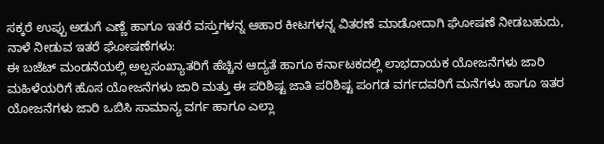ಸಕ್ಕರೆ ಉಪ್ಪು ಅಡುಗೆ ಎಣ್ಣೆ ಹಾಗೂ ಇತರೆ ವಸ್ತುಗಳನ್ನ ಆಹಾರ ಕೀಟಗಳನ್ನ ವಿತರಣೆ ಮಾಡೋದಾಗಿ ಘೋಷಣೆ ನೀಡಬಹುದು,
ನಾಳೆ ನೀಡುವ ಇತರೆ ಘೋಷಣೆಗಳು:
ಈ ಬಜೆಟ್ ಮಂಡನೆಯಲ್ಲಿ ಅಲ್ಪಸಂಖ್ಯಾತರಿಗೆ ಹೆಚ್ಚಿನ ಆದ್ಯತೆ ಹಾಗೂ ಕರ್ನಾಟಕದಲ್ಲಿ ಲಾಭದಾಯಕ ಯೋಜನೆಗಳು ಜಾರಿ ಮಹಿಳೆಯರಿಗೆ ಹೊಸ ಯೋಜನೆಗಳು ಜಾರಿ ಮತ್ತು ಈ ಪರಿಶಿಷ್ಟ ಜಾತಿ ಪರಿಶಿಷ್ಟ ಪಂಗಡ ವರ್ಗದವರಿಗೆ ಮನೆಗಳು ಹಾಗೂ ಇತರ ಯೋಜನೆಗಳು ಜಾರಿ ಒಬಿಸಿ ಸಾಮಾನ್ಯ ವರ್ಗ ಹಾಗೂ ಎಲ್ಲಾ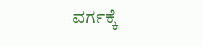ವರ್ಗಕ್ಕೆ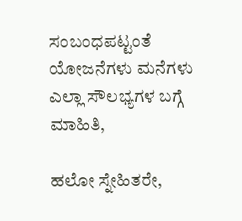ಸಂಬಂಧಪಟ್ಟಂತೆ ಯೋಜನೆಗಳು ಮನೆಗಳು ಎಲ್ಲಾ ಸೌಲಭ್ಯಗಳ ಬಗ್ಗೆ ಮಾಹಿತಿ,

ಹಲೋ ಸ್ನೇಹಿತರೇ,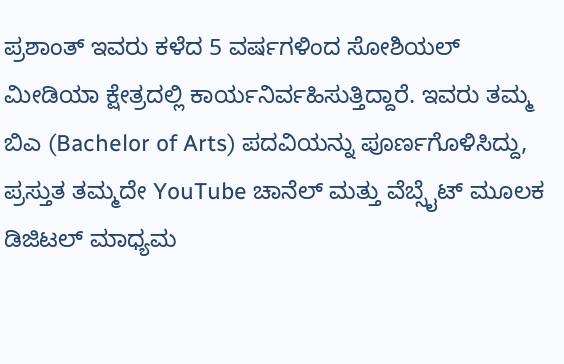ಪ್ರಶಾಂತ್ ಇವರು ಕಳೆದ 5 ವರ್ಷಗಳಿಂದ ಸೋಶಿಯಲ್ ಮೀಡಿಯಾ ಕ್ಷೇತ್ರದಲ್ಲಿ ಕಾರ್ಯನಿರ್ವಹಿಸುತ್ತಿದ್ದಾರೆ. ಇವರು ತಮ್ಮ ಬಿಎ (Bachelor of Arts) ಪದವಿಯನ್ನು ಪೂರ್ಣಗೊಳಿಸಿದ್ದು, ಪ್ರಸ್ತುತ ತಮ್ಮದೇ YouTube ಚಾನೆಲ್ ಮತ್ತು ವೆಬ್ಸೈಟ್ ಮೂಲಕ ಡಿಜಿಟಲ್ ಮಾಧ್ಯಮ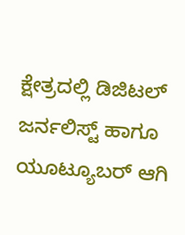ಕ್ಷೇತ್ರದಲ್ಲಿ ಡಿಜಿಟಲ್ ಜರ್ನಲಿಸ್ಟ್ ಹಾಗೂ ಯೂಟ್ಯೂಬರ್ ಆಗಿ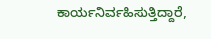ಕಾರ್ಯನಿರ್ವಹಿಸುತ್ತಿದ್ದಾರೆ,